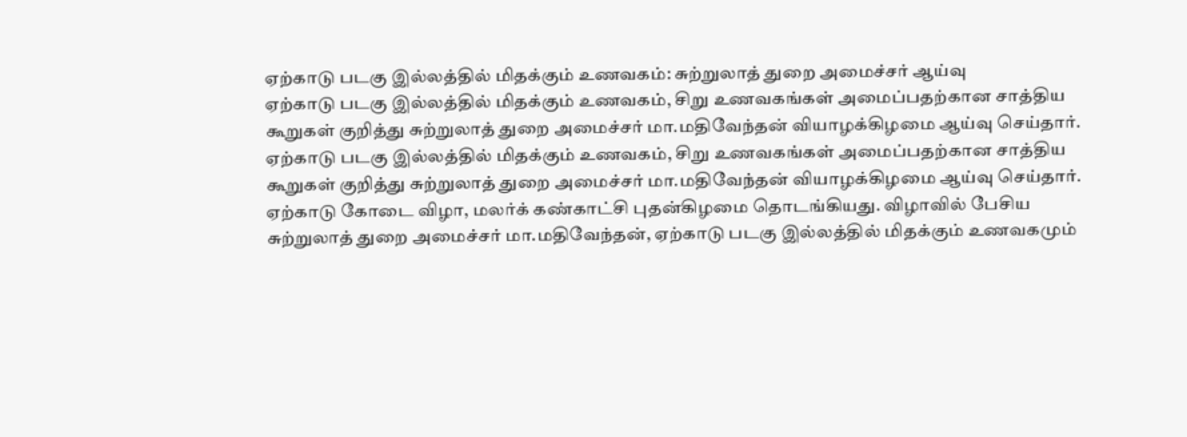ஏற்காடு படகு இல்லத்தில் மிதக்கும் உணவகம்: சுற்றுலாத் துறை அமைச்சர் ஆய்வு
ஏற்காடு படகு இல்லத்தில் மிதக்கும் உணவகம், சிறு உணவகங்கள் அமைப்பதற்கான சாத்திய கூறுகள் குறித்து சுற்றுலாத் துறை அமைச்சர் மா.மதிவேந்தன் வியாழக்கிழமை ஆய்வு செய்தார்.
ஏற்காடு படகு இல்லத்தில் மிதக்கும் உணவகம், சிறு உணவகங்கள் அமைப்பதற்கான சாத்திய கூறுகள் குறித்து சுற்றுலாத் துறை அமைச்சர் மா.மதிவேந்தன் வியாழக்கிழமை ஆய்வு செய்தார்.
ஏற்காடு கோடை விழா, மலர்க் கண்காட்சி புதன்கிழமை தொடங்கியது. விழாவில் பேசிய சுற்றுலாத் துறை அமைச்சர் மா.மதிவேந்தன், ஏற்காடு படகு இல்லத்தில் மிதக்கும் உணவகமும்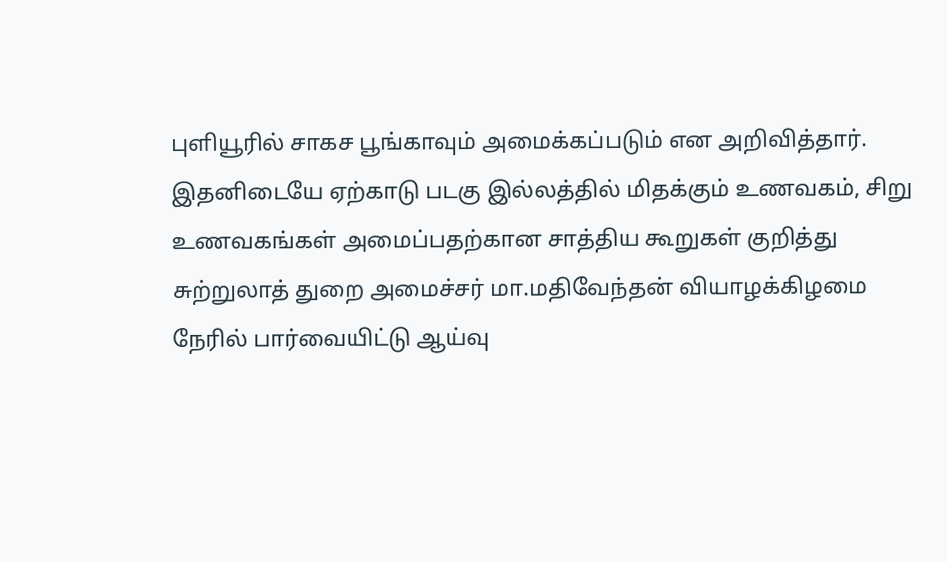புளியூரில் சாகச பூங்காவும் அமைக்கப்படும் என அறிவித்தார்.
இதனிடையே ஏற்காடு படகு இல்லத்தில் மிதக்கும் உணவகம், சிறு உணவகங்கள் அமைப்பதற்கான சாத்திய கூறுகள் குறித்து சுற்றுலாத் துறை அமைச்சர் மா.மதிவேந்தன் வியாழக்கிழமை நேரில் பார்வையிட்டு ஆய்வு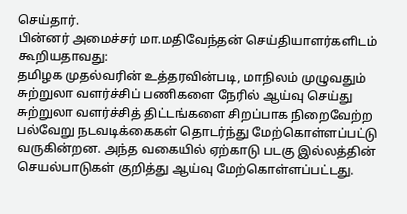செய்தார்.
பின்னர் அமைச்சர் மா.மதிவேந்தன் செய்தியாளர்களிடம் கூறியதாவது:
தமிழக முதல்வரின் உத்தரவின்படி, மாநிலம் முழுவதும் சுற்றுலா வளர்ச்சிப் பணிகளை நேரில் ஆய்வு செய்து சுற்றுலா வளர்ச்சித் திட்டங்களை சிறப்பாக நிறைவேற்ற பல்வேறு நடவடிக்கைகள் தொடர்ந்து மேற்கொள்ளப்பட்டு வருகின்றன. அந்த வகையில் ஏற்காடு படகு இல்லத்தின் செயல்பாடுகள் குறித்து ஆய்வு மேற்கொள்ளப்பட்டது.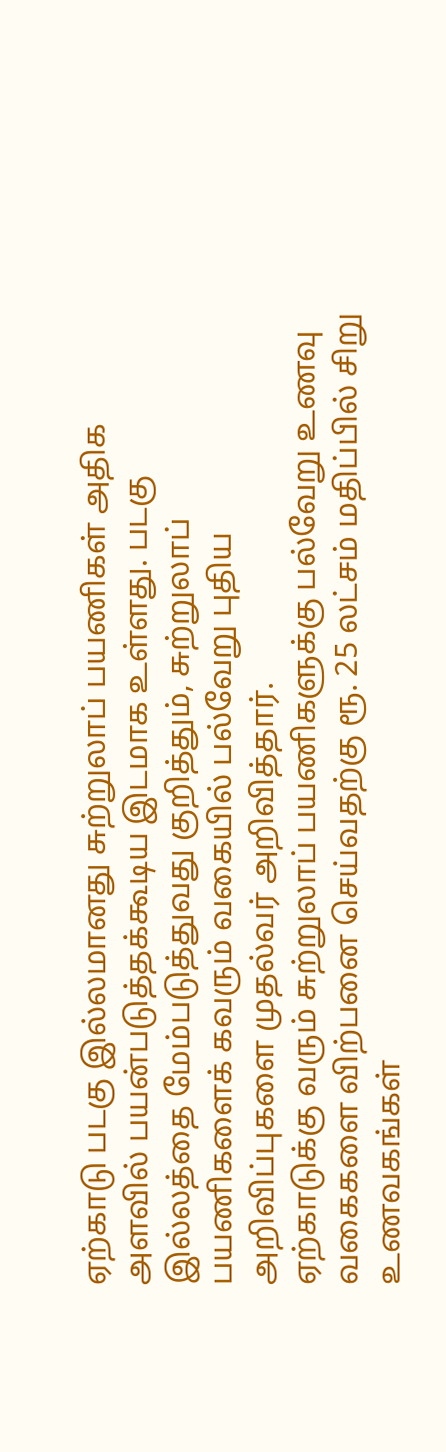ஏற்காடு படகு இல்லமானது சுற்றுலாப் பயணிகள் அதிக அளவில் பயன்படுத்தக்கூடிய இடமாக உள்ளது. படகு இல்லத்தை மேம்படுத்துவது குறித்தும், சுற்றுலாப் பயணிகளைக் கவரும் வகையில் பல்வேறு புதிய அறிவிப்புகளை முதல்வர் அறிவித்தார்.
ஏற்காடுக்கு வரும் சுற்றுலாப் பயணிகளுக்கு பல்வேறு உணவு வகைகளை விற்பனை செய்வதற்கு ரூ. 25 லட்சம் மதிப்பில் சிறு உணவகங்கள்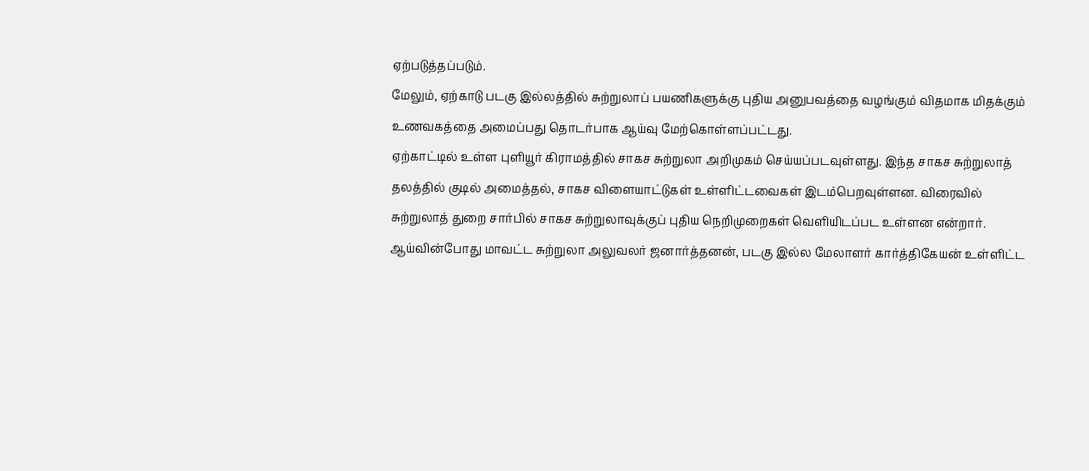ஏற்படுத்தப்படும்.
மேலும், ஏற்காடு படகு இல்லத்தில் சுற்றுலாப் பயணிகளுக்கு புதிய அனுபவத்தை வழங்கும் விதமாக மிதக்கும் உணவகத்தை அமைப்பது தொடர்பாக ஆய்வு மேற்கொள்ளப்பட்டது.
ஏற்காட்டில் உள்ள புளியூர் கிராமத்தில் சாகச சுற்றுலா அறிமுகம் செய்யப்படவுள்ளது. இந்த சாகச சுற்றுலாத் தலத்தில் குடில் அமைத்தல், சாகச விளையாட்டுகள் உள்ளிட்டவைகள் இடம்பெறவுள்ளன. விரைவில் சுற்றுலாத் துறை சார்பில் சாகச சுற்றுலாவுக்குப் புதிய நெறிமுறைகள் வெளியிடப்பட உள்ளன என்றார்.
ஆய்வின்போது மாவட்ட சுற்றுலா அலுவலர் ஜனார்த்தனன், படகு இல்ல மேலாளர் கார்த்திகேயன் உள்ளிட்ட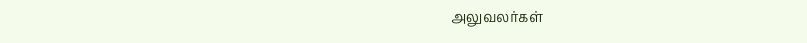அலுவலர்கள்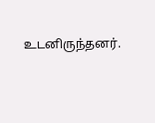உடனிருந்தனர்.